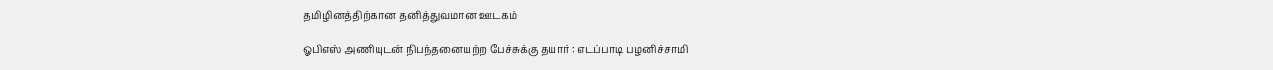தமிழினத்திற்கான தனித்துவமான ஊடகம்

ஓபிஎஸ் அணியுடன் நிபந்தனையற்ற பேச்சுக்கு தயார் : எடப்பாடி பழனிச்சாமி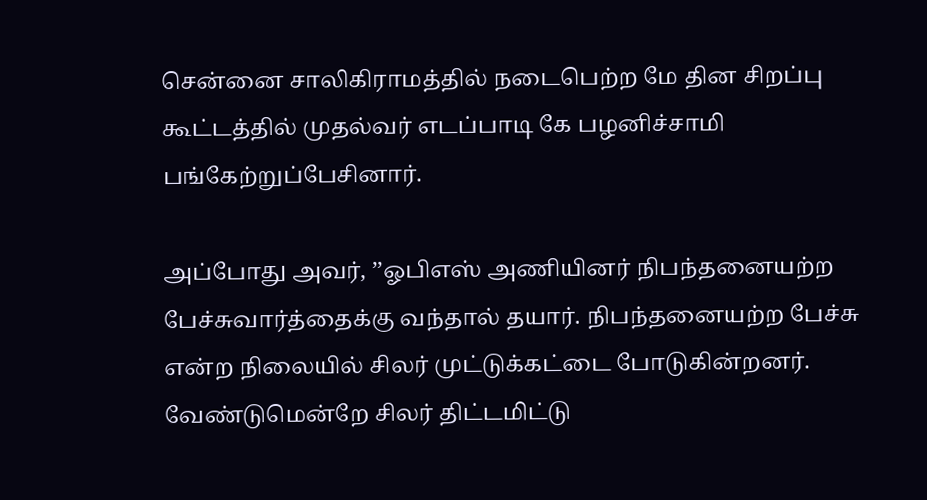சென்னை சாலிகிராமத்தில் நடைபெற்ற மே தின சிறப்பு கூட்டத்தில் முதல்வர் எடப்பாடி கே பழனிச்சாமி பங்கேற்றுப்பேசினார்.

அப்போது அவர், ’’ஓபிஎஸ் அணியினர் நிபந்தனையற்ற பேச்சுவார்த்தைக்கு வந்தால் தயார். நிபந்தனையற்ற பேச்சு என்ற நிலையில் சிலர் முட்டுக்கட்டை போடுகின்றனர். வேண்டுமென்றே சிலர் திட்டமிட்டு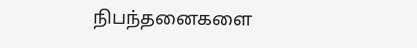நிபந்தனைகளை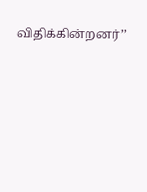விதிக்கின்றனர்’’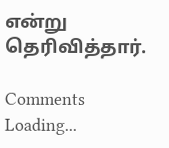என்று தெரிவித்தார்.

Comments
Loading...